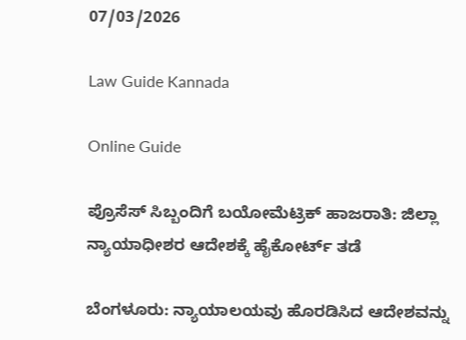07/03/2026

Law Guide Kannada

Online Guide

ಪ್ರೊಸೆಸ್ ಸಿಬ್ಬಂದಿಗೆ ಬಯೋಮೆಟ್ರಿಕ್ ಹಾಜರಾತಿ: ಜಿಲ್ಲಾ ನ್ಯಾಯಾಧೀಶರ ಆದೇಶಕ್ಕೆ ಹೈಕೋರ್ಟ್ ತಡೆ

ಬೆಂಗಳೂರು: ನ್ಯಾಯಾಲಯವು ಹೊರಡಿಸಿದ ಆದೇಶವನ್ನು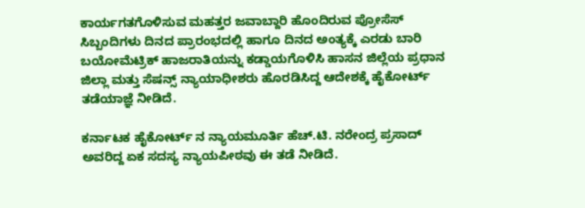ಕಾರ್ಯಗತಗೊಳಿಸುವ ಮಹತ್ತರ ಜವಾಬ್ದಾರಿ ಹೊಂದಿರುವ ಪ್ರೋಸೆಸ್ ಸಿಬ್ಬಂದಿಗಳು ದಿನದ ಪ್ರಾರಂಭದಲ್ಲಿ ಹಾಗೂ ದಿನದ ಅಂತ್ಯಕ್ಕೆ ಎರಡು ಬಾರಿ ಬಯೋಮೆಟ್ರಿಕ್ ಹಾಜರಾತಿಯನ್ನು ಕಡ್ಡಾಯಗೊಳಿಸಿ ಹಾಸನ ಜಿಲ್ಲೆಯ ಪ್ರಧಾನ ಜಿಲ್ಲಾ ಮತ್ತು ಸೆಷನ್ಸ್ ನ್ಯಾಯಾಧೀಶರು ಹೊರಡಿಸಿದ್ದ ಆದೇಶಕ್ಕೆ ಹೈಕೋರ್ಟ್ ತಡೆಯಾಜ್ಞೆ ನೀಡಿದೆ.

ಕರ್ನಾಟಕ ಹೈಕೋರ್ಟ್ ನ ನ್ಯಾಯಮೂರ್ತಿ ಹೆಚ್.ಟಿ. ನರೇಂದ್ರ ಪ್ರಸಾದ್ ಅವರಿದ್ದ ಏಕ ಸದಸ್ಯ ನ್ಯಾಯಪೀಠವು ಈ ತಡೆ ನೀಡಿದೆ.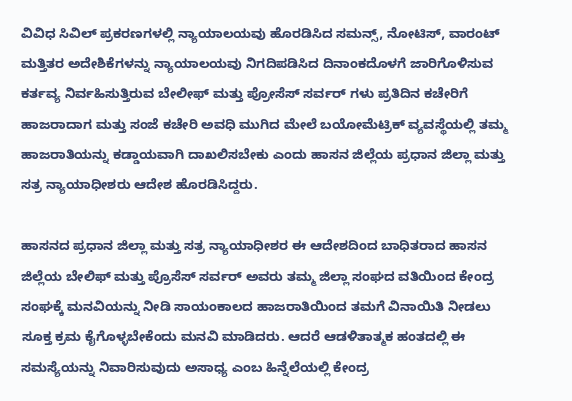ವಿವಿಧ ಸಿವಿಲ್ ಪ್ರಕರಣಗಳಲ್ಲಿ ನ್ಯಾಯಾಲಯವು ಹೊರಡಿಸಿದ ಸಮನ್ಸ್, ನೋಟಿಸ್, ವಾರಂಟ್ ಮತ್ತಿತರ ಅದೇಶಿಕೆಗಳನ್ನು ನ್ಯಾಯಾಲಯವು ನಿಗದಿಪಡಿಸಿದ ದಿನಾಂಕದೊಳಗೆ ಜಾರಿಗೊಳಿಸುವ ಕರ್ತವ್ಯ ನಿರ್ವಹಿಸುತ್ತಿರುವ ಬೇಲೀಫ್ ಮತ್ತು ಪ್ರೋಸೆಸ್ ಸರ್ವರ್ ಗಳು ಪ್ರತಿದಿನ ಕಚೇರಿಗೆ ಹಾಜರಾದಾಗ ಮತ್ತು ಸಂಜೆ ಕಚೇರಿ ಅವಧಿ ಮುಗಿದ ಮೇಲೆ ಬಯೋಮೆಟ್ರಿಕ್ ವ್ಯವಸ್ಥೆಯಲ್ಲಿ ತಮ್ಮ ಹಾಜರಾತಿಯನ್ನು ಕಡ್ಡಾಯವಾಗಿ ದಾಖಲಿಸಬೇಕು ಎಂದು ಹಾಸನ ಜಿಲ್ಲೆಯ ಪ್ರಧಾನ ಜಿಲ್ಲಾ ಮತ್ತು ಸತ್ರ ನ್ಯಾಯಾಧೀಶರು ಆದೇಶ ಹೊರಡಿಸಿದ್ದರು.

ಹಾಸನದ ಪ್ರಧಾನ ಜಿಲ್ಲಾ ಮತ್ತು ಸತ್ರ ನ್ಯಾಯಾಧೀಶರ ಈ ಆದೇಶದಿಂದ ಬಾಧಿತರಾದ ಹಾಸನ ಜಿಲ್ಲೆಯ ಬೇಲಿಫ್ ಮತ್ತು ಪ್ರೊಸೆಸ್ ಸರ್ವರ್ ಅವರು ತಮ್ಮ ಜಿಲ್ಲಾ ಸಂಘದ ವತಿಯಿಂದ ಕೇಂದ್ರ ಸಂಘಕ್ಕೆ ಮನವಿಯನ್ನು ನೀಡಿ ಸಾಯಂಕಾಲದ ಹಾಜರಾತಿಯಿಂದ ತಮಗೆ ವಿನಾಯಿತಿ ನೀಡಲು ಸೂಕ್ತ ಕ್ರಮ ಕೈಗೊಳ್ಳಬೇಕೆಂದು ಮನವಿ ಮಾಡಿದರು. ಆದರೆ ಆಡಳಿತಾತ್ಮಕ ಹಂತದಲ್ಲಿ ಈ ಸಮಸ್ಯೆಯನ್ನು ನಿವಾರಿಸುವುದು ಅಸಾಧ್ಯ ಎಂಬ ಹಿನ್ನೆಲೆಯಲ್ಲಿ ಕೇಂದ್ರ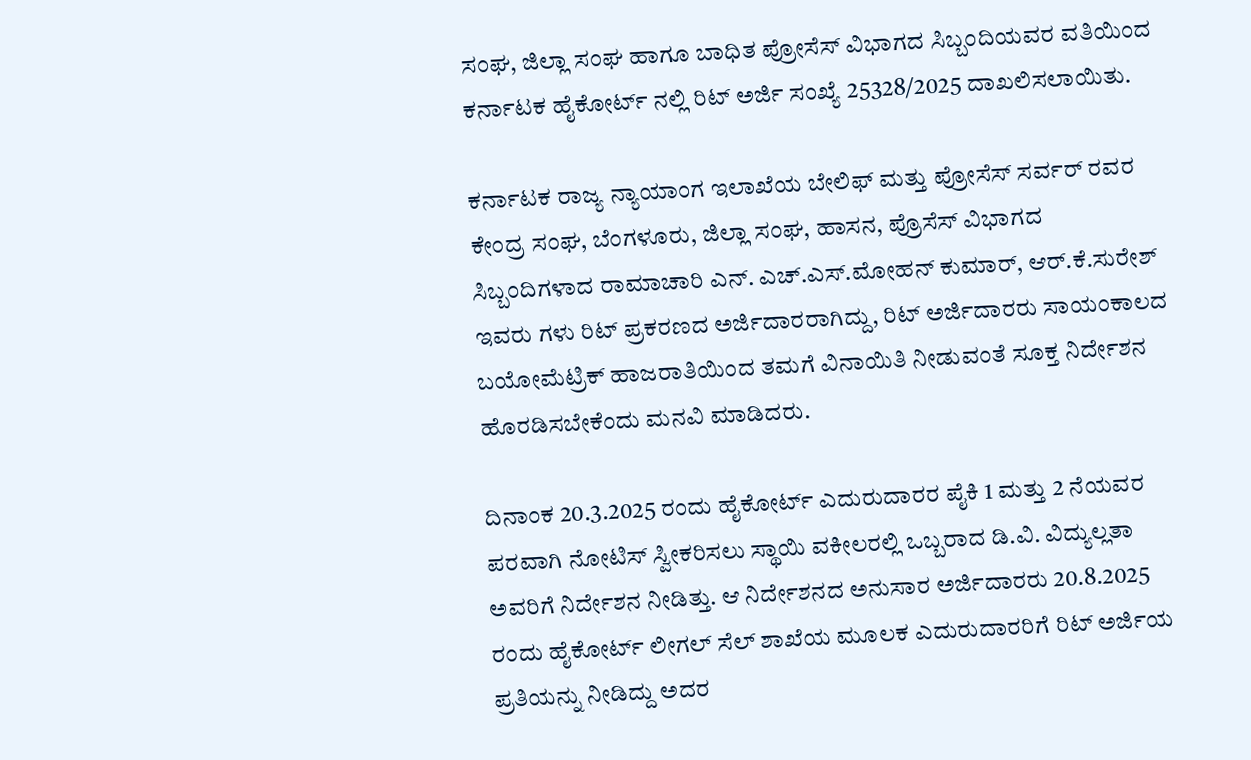ಸಂಘ, ಜಿಲ್ಲಾ ಸಂಘ ಹಾಗೂ ಬಾಧಿತ ಪ್ರೋಸೆಸ್ ವಿಭಾಗದ ಸಿಬ್ಬಂದಿಯವರ ವತಿಯಿಂದ ಕರ್ನಾಟಕ ಹೈಕೋರ್ಟ್ ನಲ್ಲಿ ರಿಟ್ ಅರ್ಜಿ ಸಂಖ್ಯೆ 25328/2025 ದಾಖಲಿಸಲಾಯಿತು.

ಕರ್ನಾಟಕ ರಾಜ್ಯ ನ್ಯಾಯಾಂಗ ಇಲಾಖೆಯ ಬೇಲಿಫ್ ಮತ್ತು ಪ್ರೋಸೆಸ್ ಸರ್ವರ್ ರವರ ಕೇಂದ್ರ ಸಂಘ, ಬೆಂಗಳೂರು, ಜಿಲ್ಲಾ ಸಂಘ, ಹಾಸನ, ಪ್ರೊಸೆಸ್ ವಿಭಾಗದ ಸಿಬ್ಬಂದಿಗಳಾದ ರಾಮಾಚಾರಿ ಎನ್. ಎಚ್.ಎಸ್.ಮೋಹನ್ ಕುಮಾರ್, ಆರ್.ಕೆ.ಸುರೇಶ್ ಇವರು ಗಳು ರಿಟ್ ಪ್ರಕರಣದ ಅರ್ಜಿದಾರರಾಗಿದ್ದು, ರಿಟ್ ಅರ್ಜಿದಾರರು ಸಾಯಂಕಾಲದ ಬಯೋಮೆಟ್ರಿಕ್ ಹಾಜರಾತಿಯಿಂದ ತಮಗೆ ವಿನಾಯಿತಿ ನೀಡುವಂತೆ ಸೂಕ್ತ ನಿರ್ದೇಶನ ಹೊರಡಿಸಬೇಕೆಂದು ಮನವಿ ಮಾಡಿದರು.

ದಿನಾಂಕ 20.3.2025 ರಂದು ಹೈಕೋರ್ಟ್ ಎದುರುದಾರರ ಪೈಕಿ 1 ಮತ್ತು 2 ನೆಯವರ ಪರವಾಗಿ ನೋಟಿಸ್ ಸ್ವೀಕರಿಸಲು ಸ್ಥಾಯಿ ವಕೀಲರಲ್ಲಿ ಒಬ್ಬರಾದ ಡಿ.ವಿ. ವಿದ್ಯುಲ್ಲತಾ ಅವರಿಗೆ ನಿರ್ದೇಶನ ನೀಡಿತ್ತು. ಆ ನಿರ್ದೇಶನದ ಅನುಸಾರ ಅರ್ಜಿದಾರರು 20.8.2025 ರಂದು ಹೈಕೋರ್ಟ್ ಲೀಗಲ್ ಸೆಲ್ ಶಾಖೆಯ ಮೂಲಕ ಎದುರುದಾರರಿಗೆ ರಿಟ್ ಅರ್ಜಿಯ ಪ್ರತಿಯನ್ನು ನೀಡಿದ್ದು ಅದರ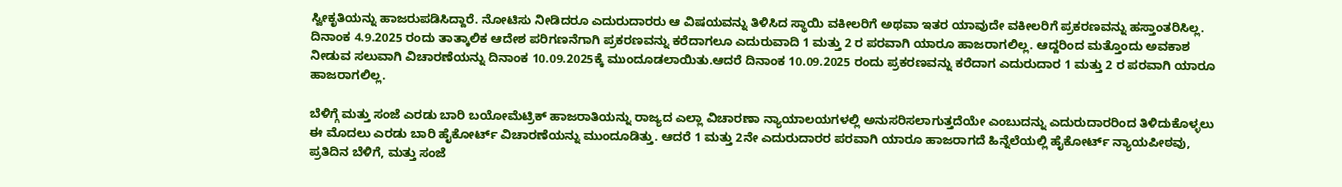ಸ್ವೀಕೃತಿಯನ್ನು ಹಾಜರುಪಡಿಸಿದ್ದಾರೆ. ನೋಟಿಸು ನೀಡಿದರೂ ಎದುರುದಾರರು ಆ ವಿಷಯವನ್ನು ತಿಳಿಸಿದ ಸ್ಥಾಯಿ ವಕೀಲರಿಗೆ ಅಥವಾ ಇತರ ಯಾವುದೇ ವಕೀಲರಿಗೆ ಪ್ರಕರಣವನ್ನು ಹಸ್ತಾಂತರಿಸಿಲ್ಲ. ದಿನಾಂಕ 4.9.2025 ರಂದು ತಾತ್ಕಾಲಿಕ ಆದೇಶ ಪರಿಗಣನೆಗಾಗಿ ಪ್ರಕರಣವನ್ನು ಕರೆದಾಗಲೂ ಎದುರುವಾದಿ 1 ಮತ್ತು 2 ರ ಪರವಾಗಿ ಯಾರೂ ಹಾಜರಾಗಲಿಲ್ಲ. ಆದ್ದರಿಂದ ಮತ್ತೊಂದು ಅವಕಾಶ ನೀಡುವ ಸಲುವಾಗಿ ವಿಚಾರಣೆಯನ್ನು ದಿನಾಂಕ 10.09.2025ಕ್ಕೆ ಮುಂದೂಡಲಾಯಿತು.ಆದರೆ ದಿನಾಂಕ 10.09.2025 ರಂದು ಪ್ರಕರಣವನ್ನು ಕರೆದಾಗ ಎದುರುದಾರ 1 ಮತ್ತು 2 ರ ಪರವಾಗಿ ಯಾರೂ ಹಾಜರಾಗಲಿಲ್ಲ.

ಬೆಳಿಗ್ಗೆ ಮತ್ತು ಸಂಜೆ ಎರಡು ಬಾರಿ ಬಯೋಮೆಟ್ರಿಕ್ ಹಾಜರಾತಿಯನ್ನು ರಾಜ್ಯದ ಎಲ್ಲಾ ವಿಚಾರಣಾ ನ್ಯಾಯಾಲಯಗಳಲ್ಲಿ ಅನುಸರಿಸಲಾಗುತ್ತದೆಯೇ ಎಂಬುದನ್ನು ಎದುರುದಾರರಿಂದ ತಿಳಿದುಕೊಳ್ಳಲು ಈ ಮೊದಲು ಎರಡು ಬಾರಿ ಹೈಕೋರ್ಟ್ ವಿಚಾರಣೆಯನ್ನು ಮುಂದೂಡಿತ್ತು. ಆದರೆ 1 ಮತ್ತು 2ನೇ ಎದುರುದಾರರ ಪರವಾಗಿ ಯಾರೂ ಹಾಜರಾಗದೆ ಹಿನ್ನೆಲೆಯಲ್ಲಿ ಹೈಕೋರ್ಟ್ ನ್ಯಾಯಪೀಠವು, ಪ್ರತಿದಿನ ಬೆಳಿಗೆ, ಮತ್ತು ಸಂಜೆ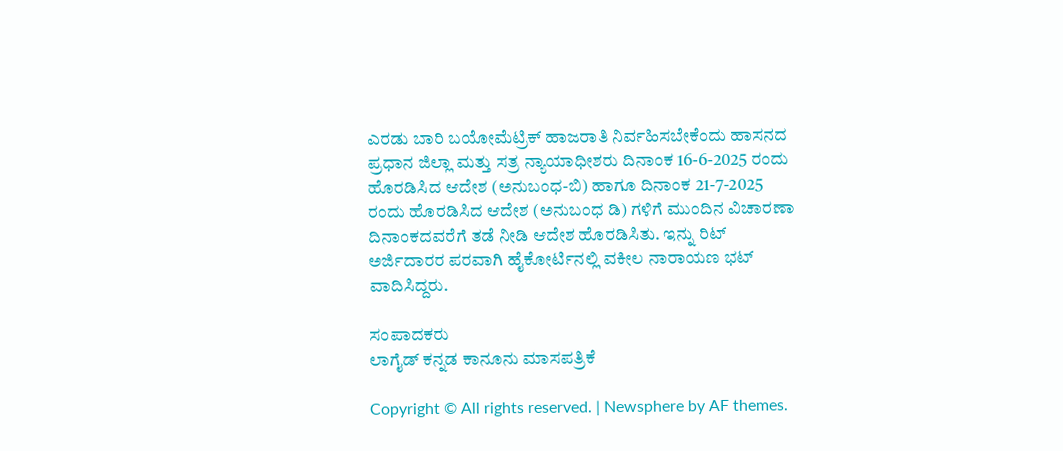ಎರಡು ಬಾರಿ ಬಯೋಮೆಟ್ರಿಕ್ ಹಾಜರಾತಿ ನಿರ್ವಹಿಸಬೇಕೆಂದು ಹಾಸನದ ಪ್ರಧಾನ ಜಿಲ್ಲಾ ಮತ್ತು ಸತ್ರ ನ್ಯಾಯಾಧೀಶರು ದಿನಾಂಕ 16-6-2025 ರಂದು ಹೊರಡಿಸಿದ ಆದೇಶ (ಅನುಬಂಧ-ಬಿ) ಹಾಗೂ ದಿನಾಂಕ 21-7-2025 ರಂದು ಹೊರಡಿಸಿದ ಆದೇಶ (ಅನುಬಂಧ ಡಿ) ಗಳಿಗೆ ಮುಂದಿನ ವಿಚಾರಣಾ ದಿನಾಂಕದವರೆಗೆ ತಡೆ ನೀಡಿ ಆದೇಶ ಹೊರಡಿಸಿತು. ಇನ್ನು ರಿಟ್ ಅರ್ಜಿದಾರರ ಪರವಾಗಿ ಹೈಕೋರ್ಟಿನಲ್ಲಿ ವಕೀಲ ನಾರಾಯಣ ಭಟ್ ವಾದಿಸಿದ್ದರು.

ಸಂಪಾದಕರು
ಲಾಗೈಡ್ ಕನ್ನಡ‌ ಕಾನೂನು ಮಾಸಪತ್ರಿಕೆ

Copyright © All rights reserved. | Newsphere by AF themes.